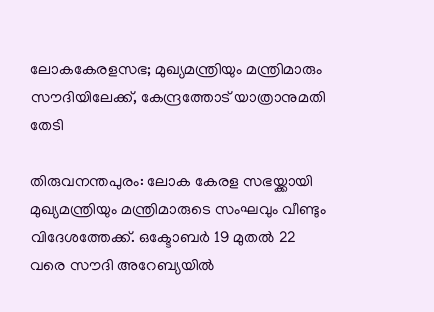ലോകകേരളസഭ; മുഖ്യമന്ത്രിയും മന്ത്രിമാരും സൗദിയിലേക്ക്, കേന്ദ്രത്തോട് യാത്രാനുമതി തേടി

തിരുവനന്തപുരം: ലോക കേരള സഭയ്ക്കായി മുഖ്യമന്ത്രിയും മന്ത്രിമാരുടെ സംഘവും വീണ്ടും വിദേശത്തേക്ക്. ഒക്ടോബര്‍ 19 മുതല്‍ 22 വരെ സൗദി അറേബ്യയില്‍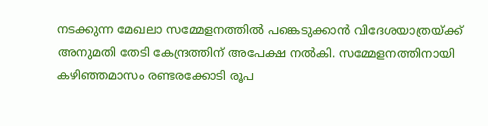നടക്കുന്ന മേഖലാ സമ്മേളനത്തില്‍ പങ്കെടുക്കാന്‍ വിദേശയാത്രയ്ക്ക് അനുമതി തേടി കേന്ദ്രത്തിന് അപേക്ഷ നല്‍കി. സമ്മേളനത്തിനായി കഴിഞ്ഞമാസം രണ്ടരക്കോടി രൂപ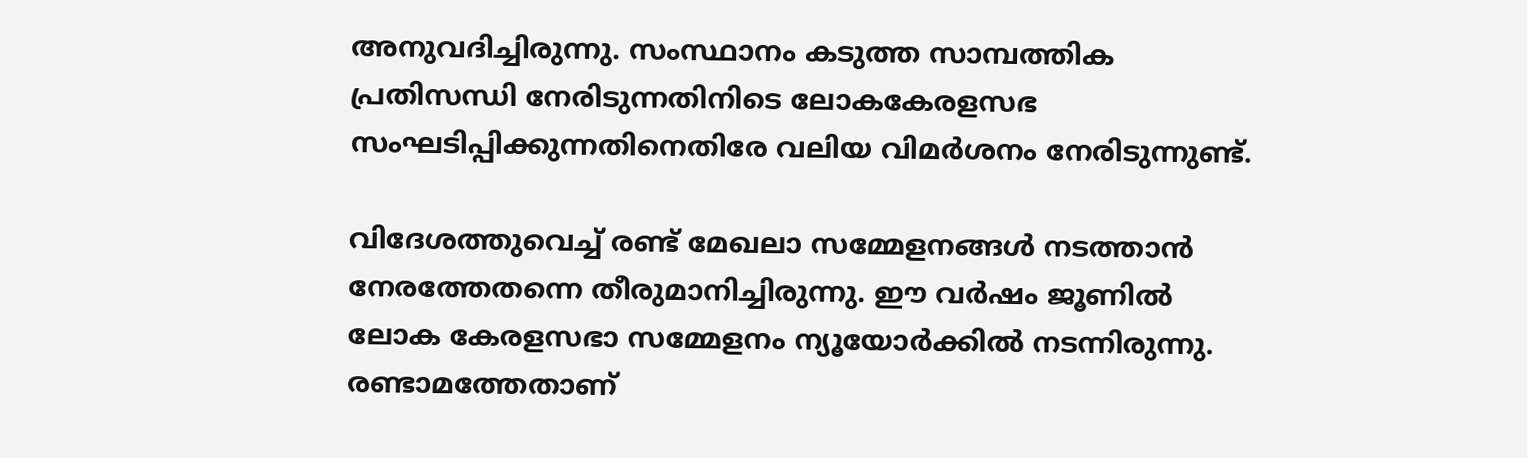അനുവദിച്ചിരുന്നു. സംസ്ഥാനം കടുത്ത സാമ്പത്തിക പ്രതിസന്ധി നേരിടുന്നതിനിടെ ലോകകേരളസഭ സംഘടിപ്പിക്കുന്നതിനെതിരേ വലിയ വിമര്‍ശനം നേരിടുന്നുണ്ട്.

വിദേശത്തുവെച്ച് രണ്ട് മേഖലാ സമ്മേളനങ്ങള്‍ നടത്താന്‍ നേരത്തേതന്നെ തീരുമാനിച്ചിരുന്നു. ഈ വര്‍ഷം ജൂണില്‍ ലോക കേരളസഭാ സമ്മേളനം ന്യൂയോര്‍ക്കില്‍ നടന്നിരുന്നു. രണ്ടാമത്തേതാണ്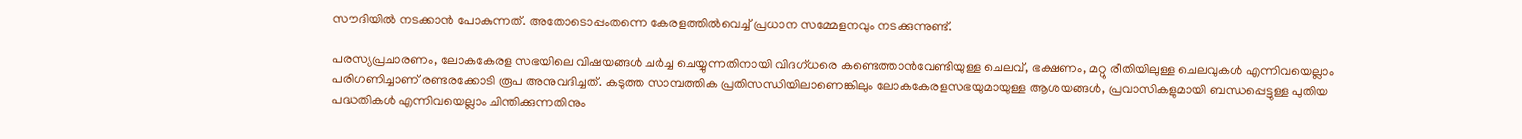സൗദിയില്‍ നടക്കാന്‍ പോകുന്നത്. അതോടൊപ്പംതന്നെ കേരളത്തില്‍വെച്ച് പ്രധാന സമ്മേളനവും നടക്കുന്നുണ്ട്.

പരസ്യപ്രചാരണം, ലോകകേരള സഭയിലെ വിഷയങ്ങള്‍ ചര്‍ച്ച ചെയ്യുന്നതിനായി വിദഗ്ധരെ കണ്ടെത്താന്‍വേണ്ടിയുള്ള ചെലവ്, ഭക്ഷണം, മറ്റു രീതിയിലുള്ള ചെലവുകള്‍ എന്നിവയെല്ലാം പരിഗണിച്ചാണ് രണ്ടരക്കോടി രൂപ അനുവദിച്ചത്. കടുത്ത സാമ്പത്തിക പ്രതിസന്ധിയിലാണെങ്കിലും ലോകകേരളസഭയുമായുള്ള ആശയങ്ങള്‍, പ്രവാസികളുമായി ബന്ധപ്പെട്ടുള്ള പുതിയ പദ്ധതികള്‍ എന്നിവയെല്ലാം ചിന്തിക്കുന്നതിനും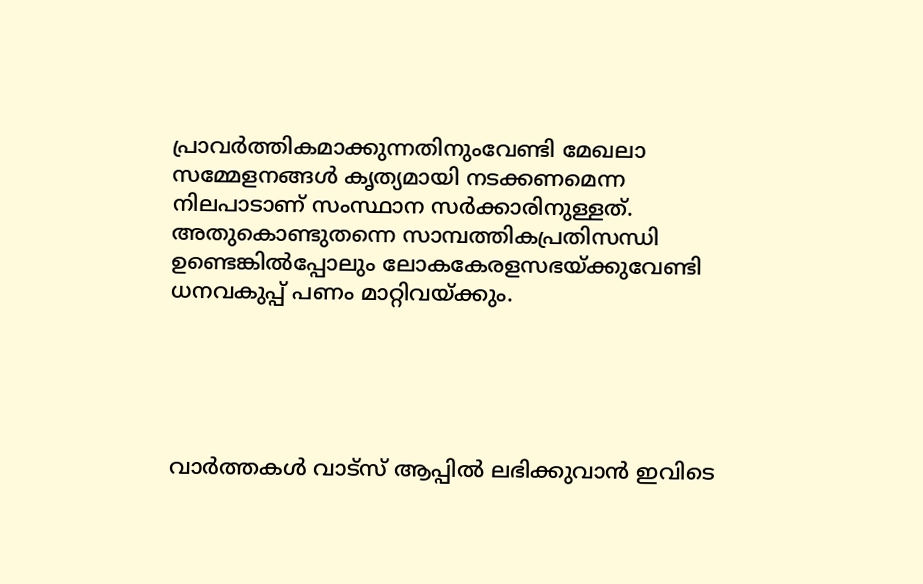പ്രാവര്‍ത്തികമാക്കുന്നതിനുംവേണ്ടി മേഖലാ സമ്മേളനങ്ങള്‍ കൃത്യമായി നടക്കണമെന്ന നിലപാടാണ് സംസ്ഥാന സര്‍ക്കാരിനുള്ളത്. അതുകൊണ്ടുതന്നെ സാമ്പത്തികപ്രതിസന്ധി ഉണ്ടെങ്കില്‍പ്പോലും ലോകകേരളസഭയ്ക്കുവേണ്ടി ധനവകുപ്പ് പണം മാറ്റിവയ്ക്കും.





വാർത്തകൾ വാട്സ് ആപ്പിൽ ലഭിക്കുവാൻ ഇവിടെ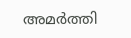അമർത്തി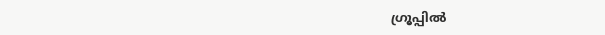ഗ്രൂപ്പിൽ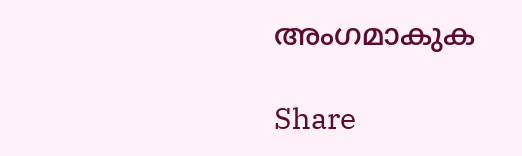അംഗമാകുക

Share